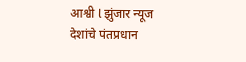आश्वी l झुंजार न्यूज
देशांचे पंतप्रधान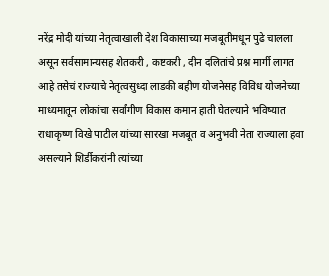नरेंद्र मोदी यांच्या नेतृत्वाखाली देश विकासाच्या मजबूतीमधून पुढे चालला असून सर्वसामान्यसह शेतकरी , कष्टकरी , दीन दलितांचे प्रश्न मार्गी लागत आहे तसेचं राज्याचे नेतृत्वसुध्दा लाडकी बहीण योजनेसह विविध योजनेच्या माध्यमातून लोकांचा सर्वांगीण विकास कमान हाती घेतल्याने भविष्यात राधाकृष्ण विखे पाटील यांच्या सारखा मजबूत व अनुभवी नेता राज्याला हवा असल्याने शिर्डीकरांनी त्यांच्या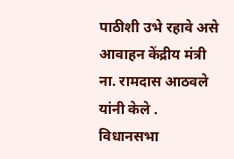पाठीशी उभे रहावे असे आवाहन केंद्रीय मंत्री ना. रामदास आठवले यांनी केले .
विधानसभा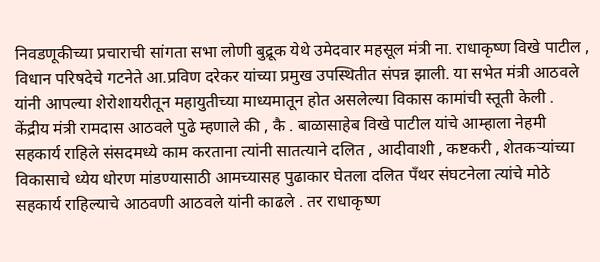निवडणूकीच्या प्रचाराची सांगता सभा लोणी बुद्रूक येथे उमेदवार महसूल मंत्री ना. राधाकृष्ण विखे पाटील , विधान परिषदेचे गटनेते आ.प्रविण दरेकर यांच्या प्रमुख उपस्थितीत संपन्न झाली. या सभेत मंत्री आठवले यांनी आपल्या शेरोशायरीतून महायुतीच्या माध्यमातून होत असलेल्या विकास कामांची स्तूती केली .
केंद्रीय मंत्री रामदास आठवले पुढे म्हणाले की , कै . बाळासाहेब विखे पाटील यांचे आम्हाला नेहमी सहकार्य राहिले संसदमध्ये काम करताना त्यांनी सातत्याने दलित , आदीवाशी , कष्टकरी , शेतकऱ्यांच्या विकासाचे ध्येय धोरण मांडण्यासाठी आमच्यासह पुढाकार घेतला दलित पँथर संघटनेला त्यांचे मोठे सहकार्य राहिल्याचे आठवणी आठवले यांनी काढले . तर राधाकृष्ण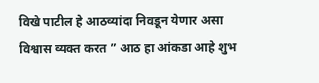विखे पाटील हे आठव्यांदा निवडून येणार असा विश्वास व्यक्त करत ” आठ हा आंकडा आहे शुभ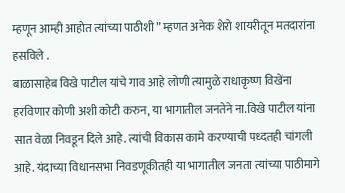म्हणून आम्ही आहोत त्यांच्या पाठीशी ” म्हणत अनेक शेरो शायरीतून मतदारांना हसविले .
बाळासाहेब विखे पाटील यांचे गाव आहे लोणी त्यामुळे राधाकृष्ण विखेंना हरविणार कोणी अशी कोटी करुन, या भागातील जनतेने ना.विखे पाटील यांना सात वेळा निवडून दिले आहे. त्यांची विकास कामे करण्याची पध्दतही चांगली आहे. यंदाच्या विधानसभा निवडणूकीतही या भागातील जनता त्यांच्या पाठीमागे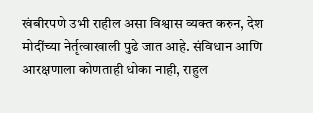खंबीरपणे उभी राहील असा विश्वास व्यक्त करुन, देश मोदींच्या नेर्तृत्वाखाली पुढे जात आहे. संविधान आणि आरक्षणाला कोणताही धोका नाही, राहुल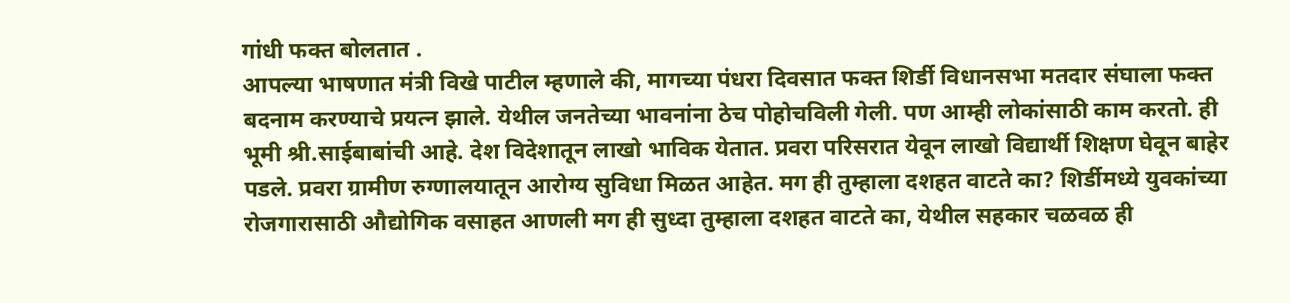गांधी फक्त बोलतात .
आपल्या भाषणात मंत्री विखे पाटील म्हणाले की, मागच्या पंधरा दिवसात फक्त शिर्डी विधानसभा मतदार संघाला फक्त बदनाम करण्याचे प्रयत्न झाले. येथील जनतेच्या भावनांना ठेच पोहोचविली गेली. पण आम्ही लोकांसाठी काम करतो. ही भूमी श्री.साईबाबांची आहे. देश विदेशातून लाखो भाविक येतात. प्रवरा परिसरात येवून लाखो विद्यार्थी शिक्षण घेवून बाहेर पडले. प्रवरा ग्रामीण रुग्णालयातून आरोग्य सुविधा मिळत आहेत. मग ही तुम्हाला दशहत वाटते का? शिर्डीमध्ये युवकांच्या रोजगारासाठी औद्योगिक वसाहत आणली मग ही सुध्दा तुम्हाला दशहत वाटते का, येथील सहकार चळवळ ही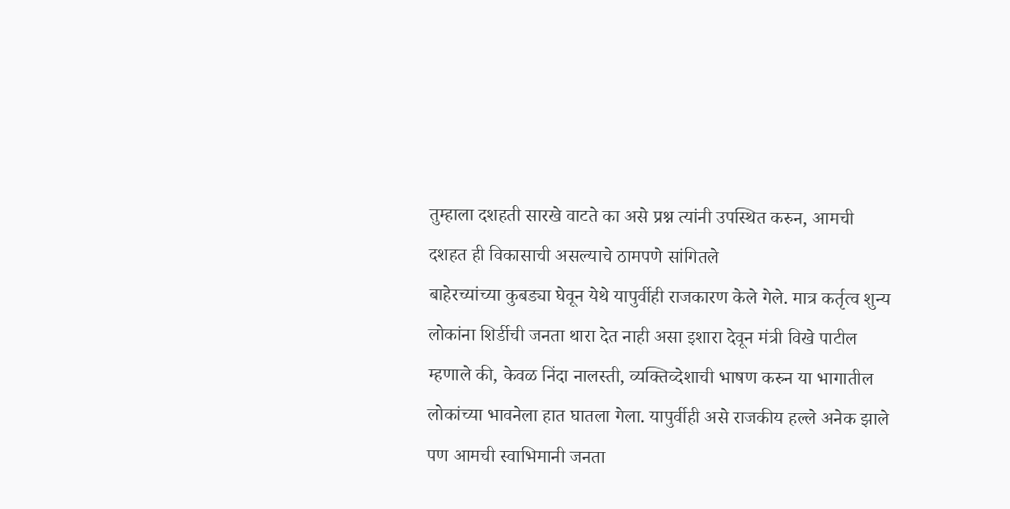तुम्हाला दशहती सारखे वाटते का असे प्रश्न त्यांनी उपस्थित करुन, आमची दशहत ही विकासाची असल्याचे ठामपणे सांगितले
बाहेरच्यांच्या कुबड्या घेवून येथे यापुर्वीही राजकारण केले गेले. मात्र कर्तृत्व शुन्य लोकांना शिर्डीची जनता थारा देत नाही असा इशारा देवून मंत्री विखे पाटील म्हणाले की, केवळ निंदा नालस्ती, व्यक्तिव्देशाची भाषण करुन या भागातील लोकांच्या भावनेला हात घातला गेला. यापुर्वीही असे राजकीय हल्ले अनेक झाले पण आमची स्वाभिमानी जनता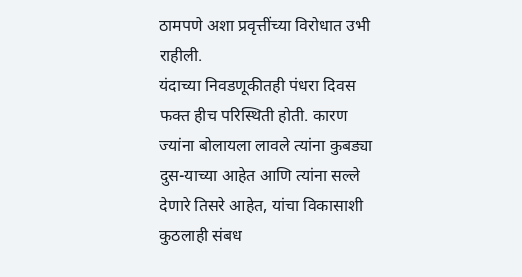ठामपणे अशा प्रवृत्तींच्या विरोधात उभी राहीली.
यंदाच्या निवडणूकीतही पंधरा दिवस फक्त हीच परिस्थिती होती. कारण ज्यांना बोलायला लावले त्यांना कुबड्या दुस-याच्या आहेत आणि त्यांना सल्ले देणारे तिसरे आहेत, यांचा विकासाशी कुठलाही संबध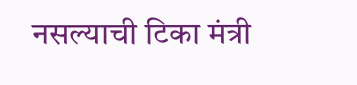नसल्याची टिका मंत्री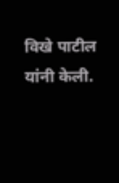विखे पाटील यांनी केली.